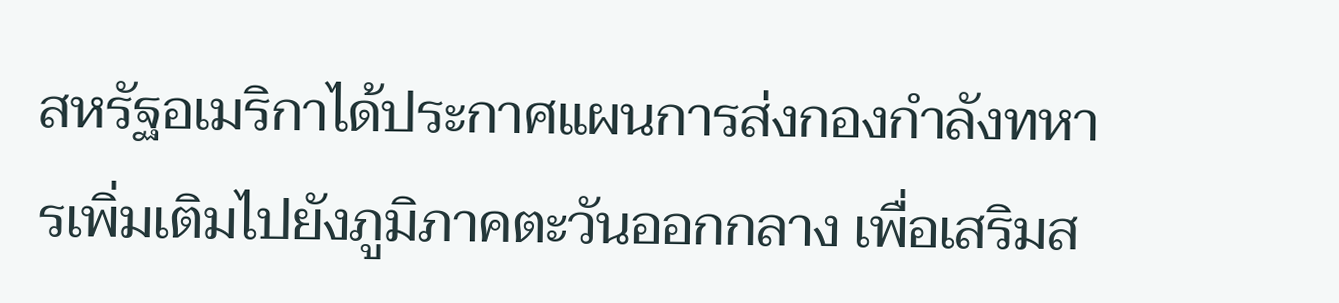สหรัฐอเมริกาได้ประกาศแผนการส่งกองกำลังทหารเพิ่มเติมไปยังภูมิภาคตะวันออกกลาง เพื่อเสริมส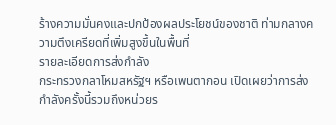ร้างความมั่นคงและปกป้องผลประโยชน์ของชาติ ท่ามกลางความตึงเครียดที่เพิ่มสูงขึ้นในพื้นที่
รายละเอียดการส่งกำลัง
กระทรวงกลาโหมสหรัฐฯ หรือเพนตากอน เปิดเผยว่าการส่งกำลังครั้งนี้รวมถึงหน่วยร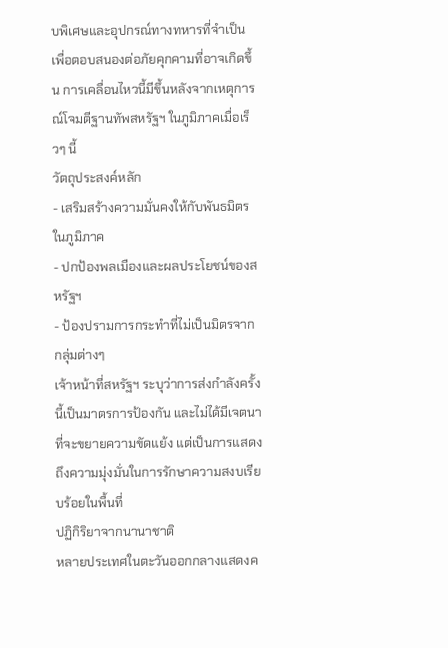บพิเศษและอุปกรณ์ทางทหารที่จำเป็น เพื่อตอบสนองต่อภัยคุกคามที่อาจเกิดขึ้น การเคลื่อนไหวนี้มีขึ้นหลังจากเหตุการณ์โจมตีฐานทัพสหรัฐฯ ในภูมิภาคเมื่อเร็วๆ นี้
วัตถุประสงค์หลัก
- เสริมสร้างความมั่นคงให้กับพันธมิตรในภูมิภาค
- ปกป้องพลเมืองและผลประโยชน์ของสหรัฐฯ
- ป้องปรามการกระทำที่ไม่เป็นมิตรจากกลุ่มต่างๆ
เจ้าหน้าที่สหรัฐฯ ระบุว่าการส่งกำลังครั้งนี้เป็นมาตรการป้องกัน และไม่ได้มีเจตนาที่จะขยายความขัดแย้ง แต่เป็นการแสดงถึงความมุ่งมั่นในการรักษาความสงบเรียบร้อยในพื้นที่
ปฏิกิริยาจากนานาชาติ
หลายประเทศในตะวันออกกลางแสดงค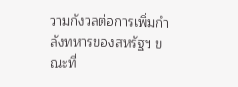วามกังวลต่อการเพิ่มกำลังทหารของสหรัฐฯ ขณะที่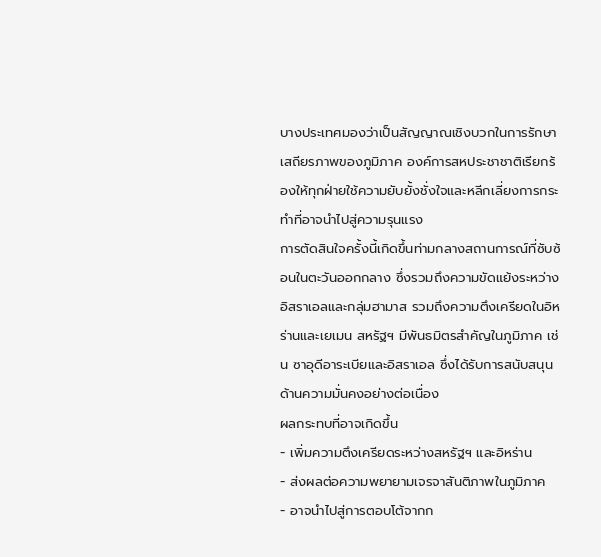บางประเทศมองว่าเป็นสัญญาณเชิงบวกในการรักษาเสถียรภาพของภูมิภาค องค์การสหประชาชาติเรียกร้องให้ทุกฝ่ายใช้ความยับยั้งชั่งใจและหลีกเลี่ยงการกระทำที่อาจนำไปสู่ความรุนแรง
การตัดสินใจครั้งนี้เกิดขึ้นท่ามกลางสถานการณ์ที่ซับซ้อนในตะวันออกกลาง ซึ่งรวมถึงความขัดแย้งระหว่างอิสราเอลและกลุ่มฮามาส รวมถึงความตึงเครียดในอิหร่านและเยเมน สหรัฐฯ มีพันธมิตรสำคัญในภูมิภาค เช่น ซาอุดีอาระเบียและอิสราเอล ซึ่งได้รับการสนับสนุนด้านความมั่นคงอย่างต่อเนื่อง
ผลกระทบที่อาจเกิดขึ้น
- เพิ่มความตึงเครียดระหว่างสหรัฐฯ และอิหร่าน
- ส่งผลต่อความพยายามเจรจาสันติภาพในภูมิภาค
- อาจนำไปสู่การตอบโต้จากก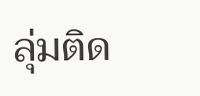ลุ่มติด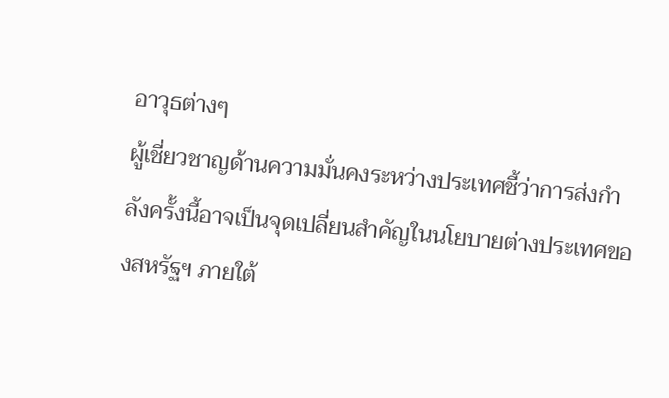อาวุธต่างๆ
ผู้เชี่ยวชาญด้านความมั่นคงระหว่างประเทศชี้ว่าการส่งกำลังครั้งนี้อาจเป็นจุดเปลี่ยนสำคัญในนโยบายต่างประเทศของสหรัฐฯ ภายใต้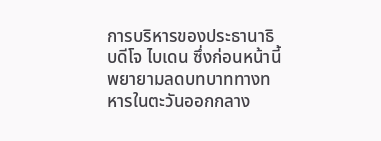การบริหารของประธานาธิบดีโจ ไบเดน ซึ่งก่อนหน้านี้พยายามลดบทบาททางทหารในตะวันออกกลาง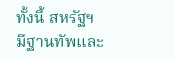ทั้งนี้ สหรัฐฯ มีฐานทัพและ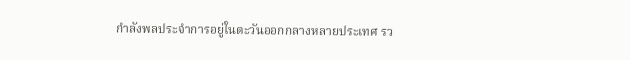กำลังพลประจำการอยู่ในตะวันออกกลางหลายประเทศ รว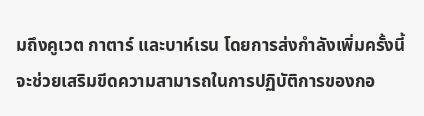มถึงคูเวต กาตาร์ และบาห์เรน โดยการส่งกำลังเพิ่มครั้งนี้จะช่วยเสริมขีดความสามารถในการปฏิบัติการของกอ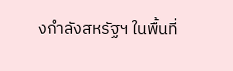งกำลังสหรัฐฯ ในพื้นที่